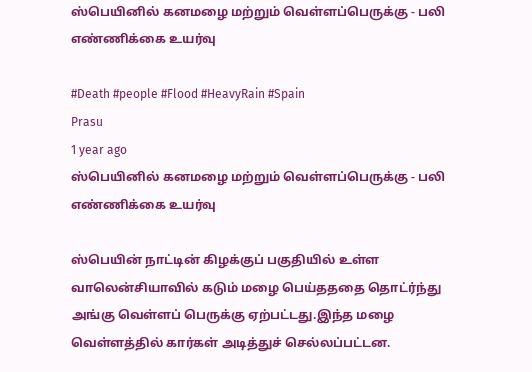ஸ்பெயினில் கனமழை மற்றும் வெள்ளப்பெருக்கு - பலி எண்ணிக்கை உயர்வு

#Death #people #Flood #HeavyRain #Spain
Prasu
1 year ago
ஸ்பெயினில் கனமழை மற்றும் வெள்ளப்பெருக்கு - பலி எண்ணிக்கை உயர்வு

ஸ்பெயின் நாட்டின் கிழக்குப் பகுதியில் உள்ள வாலென்சியாவில் கடும் மழை பெய்தததை தொட்ர்ந்து அங்கு வெள்ளப் பெருக்கு ஏற்பட்டது.இந்த மழை வெள்ளத்தில் கார்கள் அடித்துச் செல்லப்பட்டன.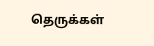தெருக்கள்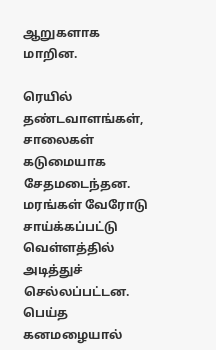ஆறுகளாக மாறின.

ரெயில் தண்டவாளங்கள், சாலைகள் கடுமையாக சேதமடைந்தன. மரங்கள் வேரோடு சாய்க்கப்பட்டு வெள்ளத்தில் அடித்துச் செல்லப்பட்டன. பெய்த கனமழையால்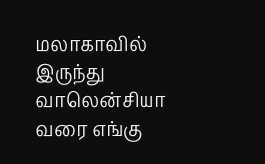மலாகாவில் இருந்து வாலென்சியா வரை எங்கு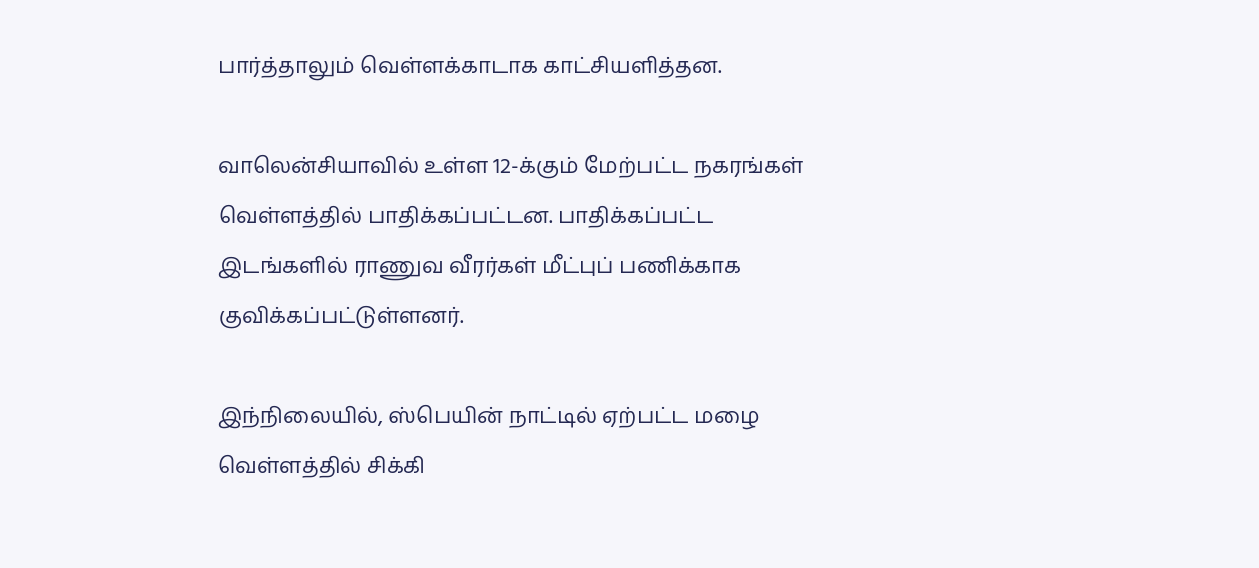பார்த்தாலும் வெள்ளக்காடாக காட்சியளித்தன.

வாலென்சியாவில் உள்ள 12-க்கும் மேற்பட்ட நகரங்கள் வெள்ளத்தில் பாதிக்கப்பட்டன. பாதிக்கப்பட்ட இடங்களில் ராணுவ வீரர்கள் மீட்புப் பணிக்காக குவிக்கப்பட்டுள்ளனர்.

இந்நிலையில், ஸ்பெயின் நாட்டில் ஏற்பட்ட மழை வெள்ளத்தில் சிக்கி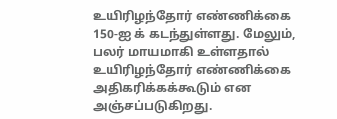உயிரிழந்தோர் எண்ணிக்கை 150-ஐ க் கடந்துள்ளது. மேலும், பலர் மாயமாகி உள்ளதால் உயிரிழந்தோர் எண்ணிக்கை அதிகரிக்கக்கூடும் என அஞ்சப்படுகிறது.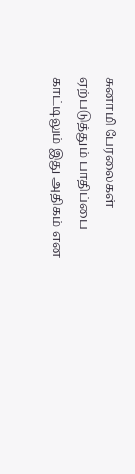சுனாமி பேரலைகள் ஏற்படுத்தும் பாதிப்பை காட்டிலும் இது அதிகம் என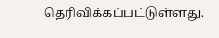தெரிவிக்கப்பட்டுள்ளது.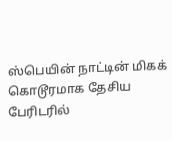ஸ்பெயின் நாட்டின் மிகக் கொடூரமாக தேசிய பேரிடரில்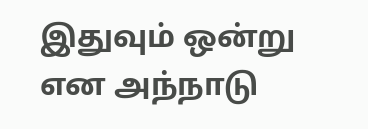இதுவும் ஒன்று என அந்நாடு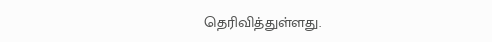தெரிவித்துள்ளது.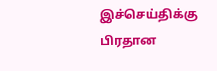இச்செய்திக்கு பிரதான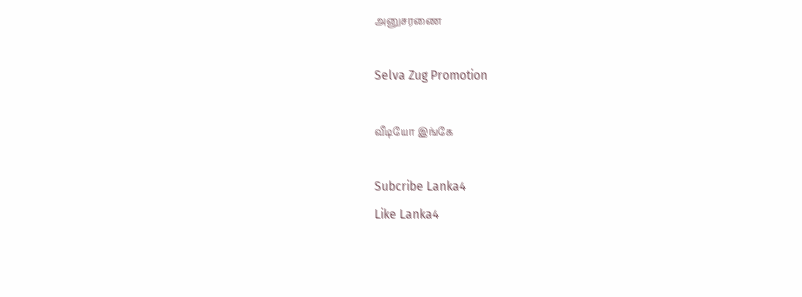அனுசரணை

Selva Zug Promotion

வீடியோ இங்கே

Subcribe Lanka4
Like Lanka4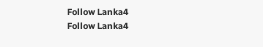Follow Lanka4
Follow Lanka4